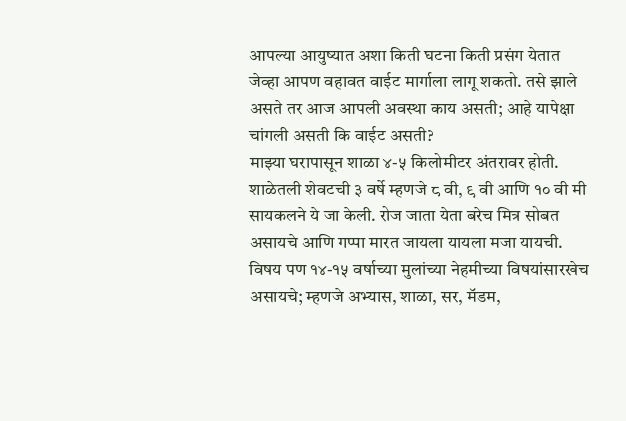आपल्या आयुष्यात अशा किती घटना किती प्रसंग येतात जेव्हा आपण वहावत वाईट मार्गाला लागू शकतो. तसे झाले असते तर आज आपली अवस्था काय असती; आहे यापेक्षा चांगली असती कि वाईट असती?
माझ्या घरापासून शाळा ४-५ किलोमीटर अंतरावर होती. शाळेतली शेवटची ३ वर्षे म्हणजे ८ वी, ९ वी आणि १० वी मी सायकलने ये जा केली. रोज जाता येता बरेच मित्र सोबत असायचे आणि गप्पा मारत जायला यायला मजा यायची. विषय पण १४-१५ वर्षाच्या मुलांच्या नेहमीच्या विषयांसारखेच असायचे; म्हणजे अभ्यास, शाळा, सर, मॅडम,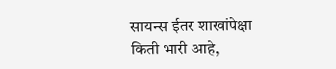सायन्स ईतर शाखांपेक्षा किती भारी आहे,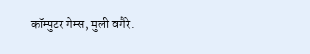कॉम्पुटर गेम्स, मुली वगैरे.